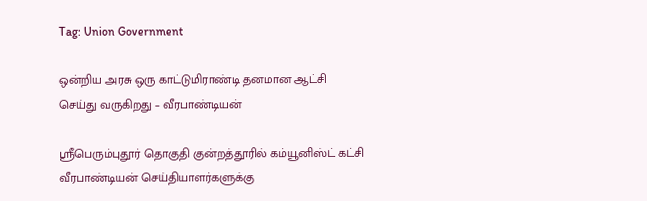Tag: Union Government

ஒன்றிய அரசு ஒரு காட்டுமிராண்டி தனமான ஆட்சி செய்து வருகிறது – வீரபாண்டியன்

ஸ்ரீபெரும்புதூர் தொகுதி குன்றத்தூரில் கம்யூனிஸ்ட் கட்சி வீரபாண்டியன் செய்தியாளர்களுக்கு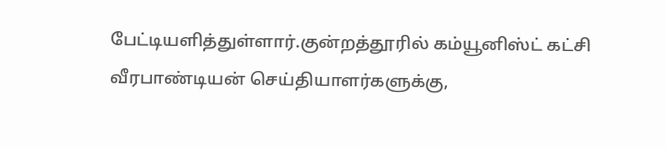பேட்டியளித்துள்ளார்.குன்றத்தூரில் கம்யூனிஸ்ட் கட்சி வீரபாண்டியன் செய்தியாளர்களுக்கு,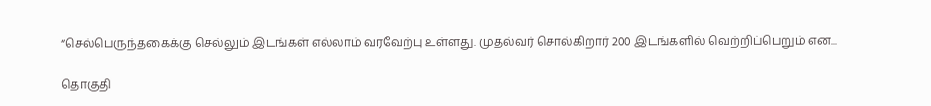“செல்பெருந்தகைக்கு செல்லும் இடங்கள் எல்லாம் வரவேற்பு உள்ளது. முதல்வர் சொல்கிறார் 200 இடங்களில் வெற்றிப்பெறும் என...

தொகுதி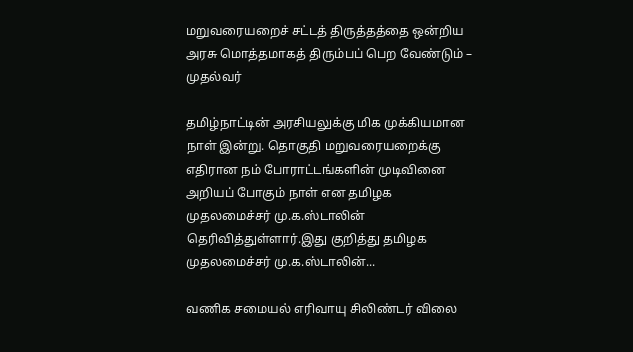மறுவரையறைச் சட்டத் திருத்தத்தை ஒன்றிய அரசு மொத்தமாகத் திரும்பப் பெற வேண்டும் – முதல்வர்

தமிழ்நாட்டின் அரசியலுக்கு மிக முக்கியமான நாள் இன்று. தொகுதி மறுவரையறைக்கு எதிரான நம் போராட்டங்களின் முடிவினை அறியப் போகும் நாள் என தமிழக முதலமைச்சர் மு.க.ஸ்டாலின் தெரிவித்துள்ளார்.இது குறித்து தமிழக முதலமைச்சர் மு.க.ஸ்டாலின்...

வணிக சமையல் எரிவாயு சிலிண்டர் விலை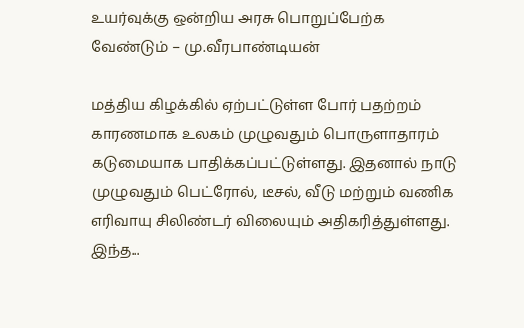உயர்வுக்கு ஒன்றிய அரசு பொறுப்பேற்க வேண்டும் – மு.வீரபாண்டியன்

மத்திய கிழக்கில் ஏற்பட்டுள்ள போர் பதற்றம் காரணமாக உலகம் முழுவதும் பொருளாதாரம் கடுமையாக பாதிக்கப்பட்டுள்ளது. இதனால் நாடு முழுவதும் பெட்ரோல், டீசல், வீடு மற்றும் வணிக எரிவாயு சிலிண்டர் விலையும் அதிகரித்துள்ளது. இந்த...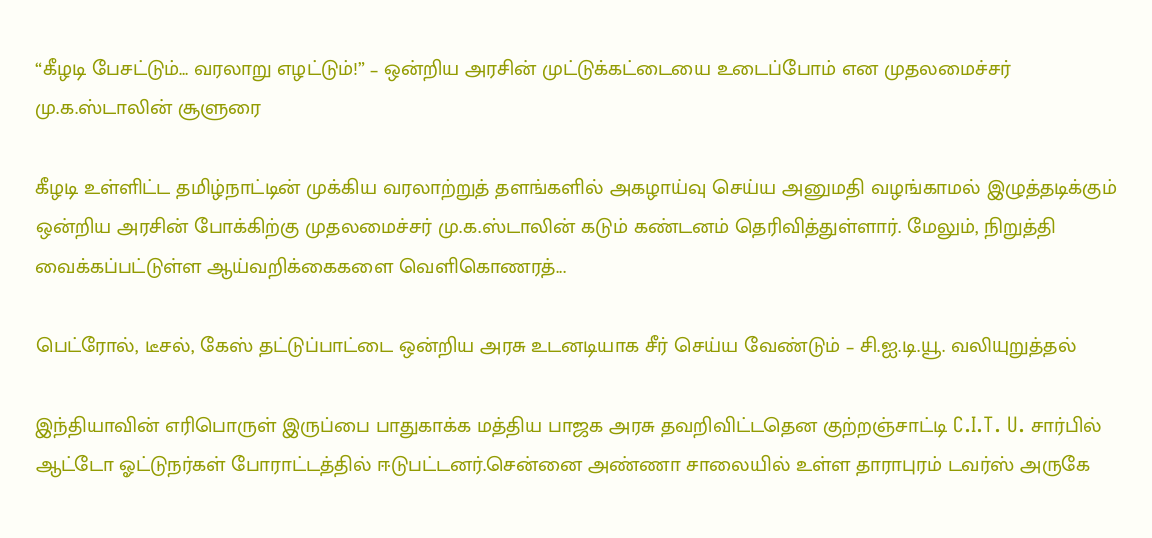“கீழடி பேசட்டும்… வரலாறு எழட்டும்!” – ஒன்றிய அரசின் முட்டுக்கட்டையை உடைப்போம் என முதலமைச்சர் மு.க.ஸ்டாலின் சூளுரை

கீழடி உள்ளிட்ட தமிழ்நாட்டின் முக்கிய வரலாற்றுத் தளங்களில் அகழாய்வு செய்ய அனுமதி வழங்காமல் இழுத்தடிக்கும் ஒன்றிய அரசின் போக்கிற்கு முதலமைச்சர் மு.க.ஸ்டாலின் கடும் கண்டனம் தெரிவித்துள்ளார். மேலும், நிறுத்தி வைக்கப்பட்டுள்ள ஆய்வறிக்கைகளை வெளிகொணரத்...

பெட்ரோல், டீசல், கேஸ் தட்டுப்பாட்டை ஒன்றிய அரசு உடனடியாக சீர் செய்ய வேண்டும் – சி.ஐ.டி.யூ. வலியுறுத்தல்

இந்தியாவின் எரிபொருள் இருப்பை பாதுகாக்க மத்திய பாஜக அரசு தவறிவிட்டதென குற்றஞ்சாட்டி C.I.T. U. சார்பில் ஆட்டோ ஓட்டுநர்கள் போராட்டத்தில் ஈடுபட்டனர்.சென்னை அண்ணா சாலையில் உள்ள தாராபுரம் டவர்ஸ் அருகே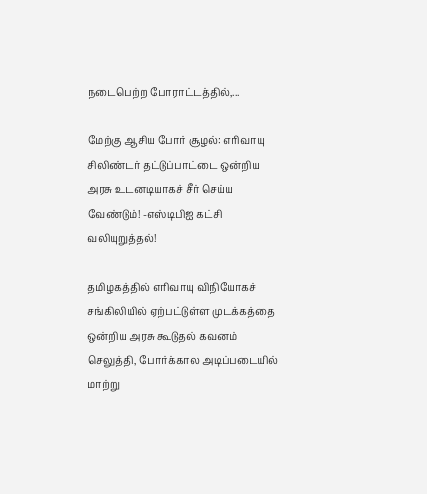நடைபெற்ற போராட்டத்தில்,...

மேற்கு ஆசிய போர் சூழல்: எரிவாயு சிலிண்டர் தட்டுப்பாட்டை ஒன்றிய அரசு உடனடியாகச் சீர் செய்ய வேண்டும்! -எஸ்டிபிஐ கட்சி வலியுறுத்தல்!

தமிழகத்தில் எரிவாயு விநியோகச் சங்கிலியில் ஏற்பட்டுள்ள முடக்கத்தை ஒன்றிய அரசு கூடுதல் கவனம் செலுத்தி, போர்க்கால அடிப்படையில் மாற்று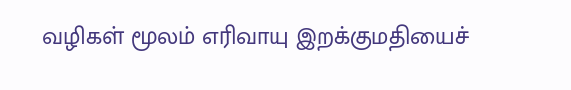வழிகள் மூலம் எரிவாயு இறக்குமதியைச்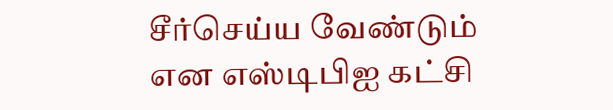சீர்செய்ய வேண்டும் என எஸ்டிபிஐ கட்சி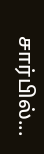சார்பில்...